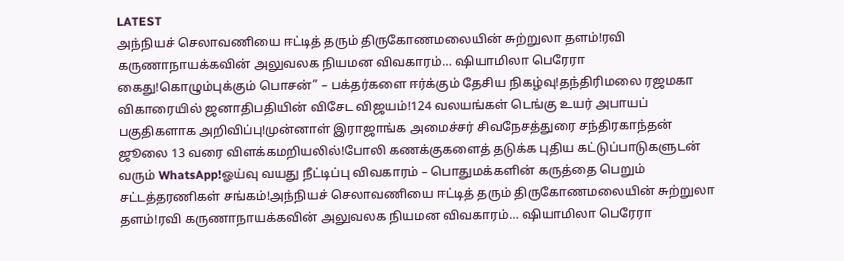LATEST
அந்நியச் செலாவணியை ஈட்டித் தரும் திருகோணமலையின் சுற்றுலா தளம்!ரவி கருணாநாயக்கவின் அலுவலக நியமன விவகாரம்… ஷியாமிலா பெரேரா கைது!கொழும்புக்கும் பொசன்” – பக்தர்களை ஈர்க்கும் தேசிய நிகழ்வு!தந்திரிமலை ரஜமகா விகாரையில் ஜனாதிபதியின் விசேட விஜயம்!124 வலயங்கள் டெங்கு உயர் அபாயப் பகுதிகளாக அறிவிப்பு!முன்னாள் இராஜாங்க அமைச்சர் சிவநேசத்துரை சந்திரகாந்தன் ஜூலை 13 வரை விளக்கமறியலில்!போலி கணக்குகளைத் தடுக்க புதிய கட்டுப்பாடுகளுடன் வரும் WhatsApp!ஓய்வு வயது நீட்டிப்பு விவகாரம் – பொதுமக்களின் கருத்தை பெறும் சட்டத்தரணிகள் சங்கம்!அந்நியச் செலாவணியை ஈட்டித் தரும் திருகோணமலையின் சுற்றுலா தளம்!ரவி கருணாநாயக்கவின் அலுவலக நியமன விவகாரம்… ஷியாமிலா பெரேரா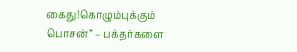கைது!கொழும்புக்கும் பொசன்” – பக்தர்களை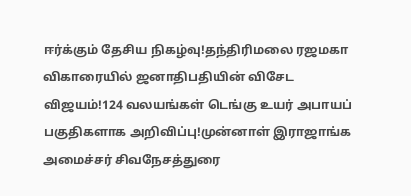ஈர்க்கும் தேசிய நிகழ்வு!தந்திரிமலை ரஜமகா விகாரையில் ஜனாதிபதியின் விசேட விஜயம்!124 வலயங்கள் டெங்கு உயர் அபாயப் பகுதிகளாக அறிவிப்பு!முன்னாள் இராஜாங்க அமைச்சர் சிவநேசத்துரை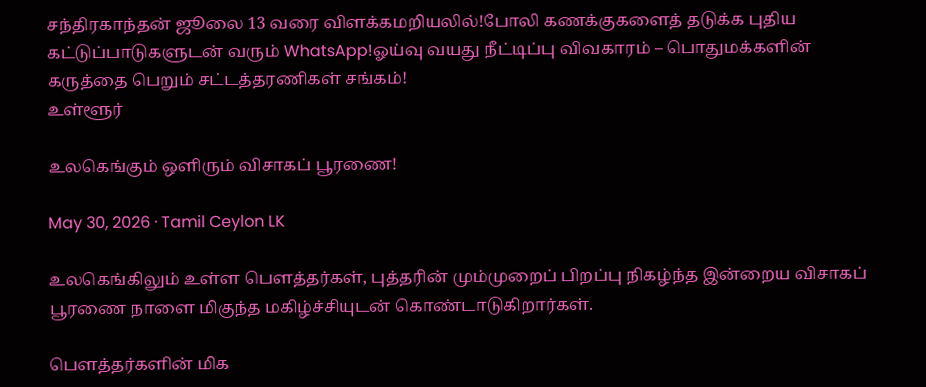சந்திரகாந்தன் ஜூலை 13 வரை விளக்கமறியலில்!போலி கணக்குகளைத் தடுக்க புதிய கட்டுப்பாடுகளுடன் வரும் WhatsApp!ஓய்வு வயது நீட்டிப்பு விவகாரம் – பொதுமக்களின் கருத்தை பெறும் சட்டத்தரணிகள் சங்கம்!
உள்ளூர்

உலகெங்கும் ஒளிரும் விசாகப் பூரணை!

May 30, 2026 · Tamil Ceylon LK

உலகெங்கிலும் உள்ள பௌத்தர்கள், புத்தரின் மும்முறைப் பிறப்பு நிகழ்ந்த இன்றைய விசாகப் பூரணை நாளை மிகுந்த மகிழ்ச்சியுடன் கொண்டாடுகிறார்கள்.

பௌத்தர்களின் மிக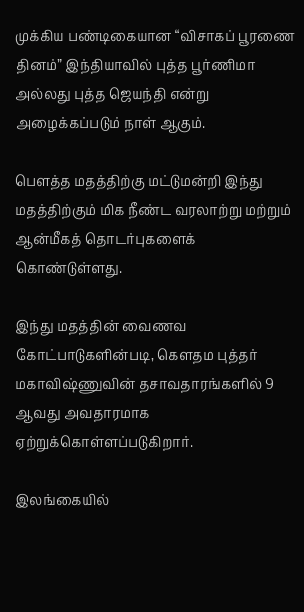முக்கிய பண்டிகையான “விசாகப் பூரணை தினம்” இந்தியாவில் புத்த பூர்ணிமா அல்லது புத்த ஜெயந்தி என்று அழைக்கப்படும் நாள் ஆகும்.

பௌத்த மதத்திற்கு மட்டுமன்றி இந்து மதத்திற்கும் மிக நீண்ட வரலாற்று மற்றும் ஆன்மீகத் தொடர்புகளைக் கொண்டுள்ளது.

இந்து மதத்தின் வைணவ கோட்பாடுகளின்படி, கௌதம புத்தர் மகாவிஷ்ணுவின் தசாவதாரங்களில் 9 ஆவது அவதாரமாக ஏற்றுக்கொள்ளப்படுகிறார்.

இலங்கையில்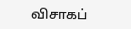விசாகப்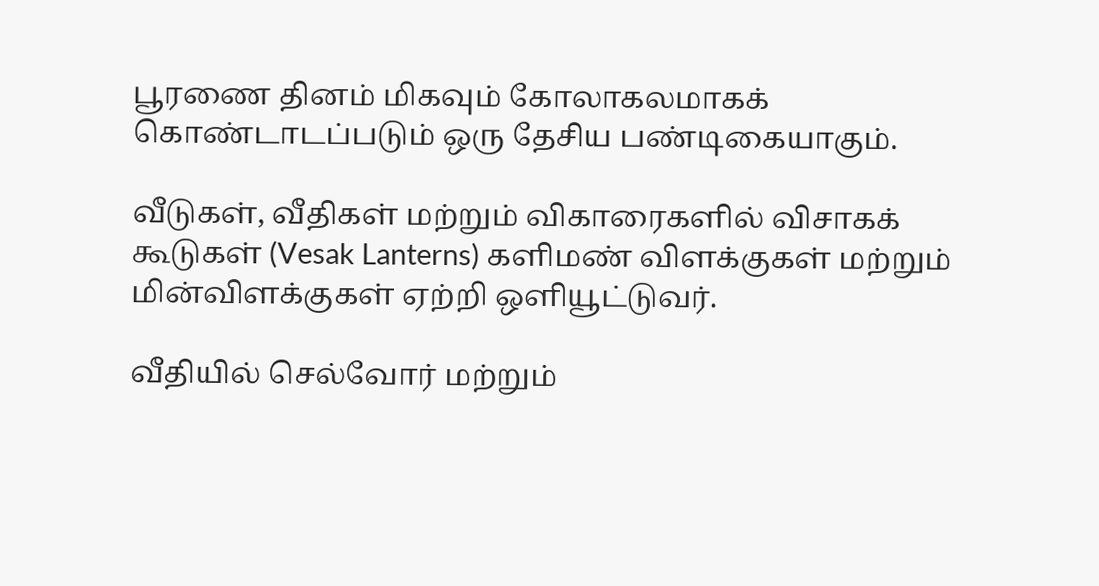பூரணை தினம் மிகவும் கோலாகலமாகக் கொண்டாடப்படும் ஒரு தேசிய பண்டிகையாகும்.

வீடுகள், வீதிகள் மற்றும் விகாரைகளில் விசாகக் கூடுகள் (Vesak Lanterns) களிமண் விளக்குகள் மற்றும் மின்விளக்குகள் ஏற்றி ஒளியூட்டுவர்.

வீதியில் செல்வோர் மற்றும்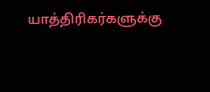யாத்திரிகர்களுக்கு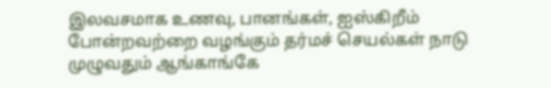இலவசமாக உணவு, பானங்கள், ஐஸ்கிறீம் போன்றவற்றை வழங்கும் தர்மச் செயல்கள் நாடு முழுவதும் ஆங்காங்கே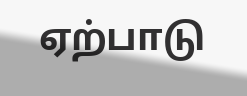ஏற்பாடு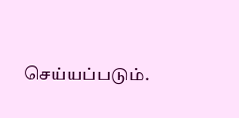செய்யப்படும்.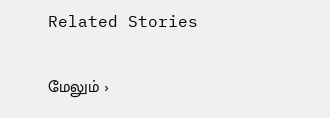Related Stories

மேலும் ›